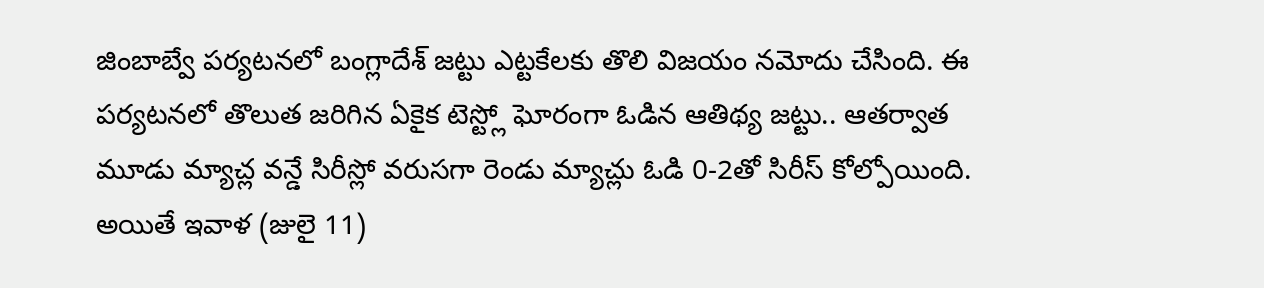జింబాబ్వే పర్యటనలో బంగ్లాదేశ్ జట్టు ఎట్టకేలకు తొలి విజయం నమోదు చేసింది. ఈ పర్యటనలో తొలుత జరిగిన ఏకైక టెస్ట్లో ఘోరంగా ఓడిన ఆతిథ్య జట్టు.. ఆతర్వాత మూడు మ్యాచ్ల వన్డే సిరీస్లో వరుసగా రెండు మ్యాచ్లు ఓడి 0-2తో సిరీస్ కోల్పోయింది.
అయితే ఇవాళ (జులై 11)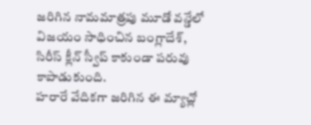జరిగిన నామమాత్రపు మూడో వన్డేలో విజయం సాధించిన బంగ్లాదేశ్, సిరీస్ క్లీన్ స్వీప్ కాకుండా పరువు కాపాడుకుంది.
హరారే వేదికగా జరిగిన ఈ మ్యాచ్లో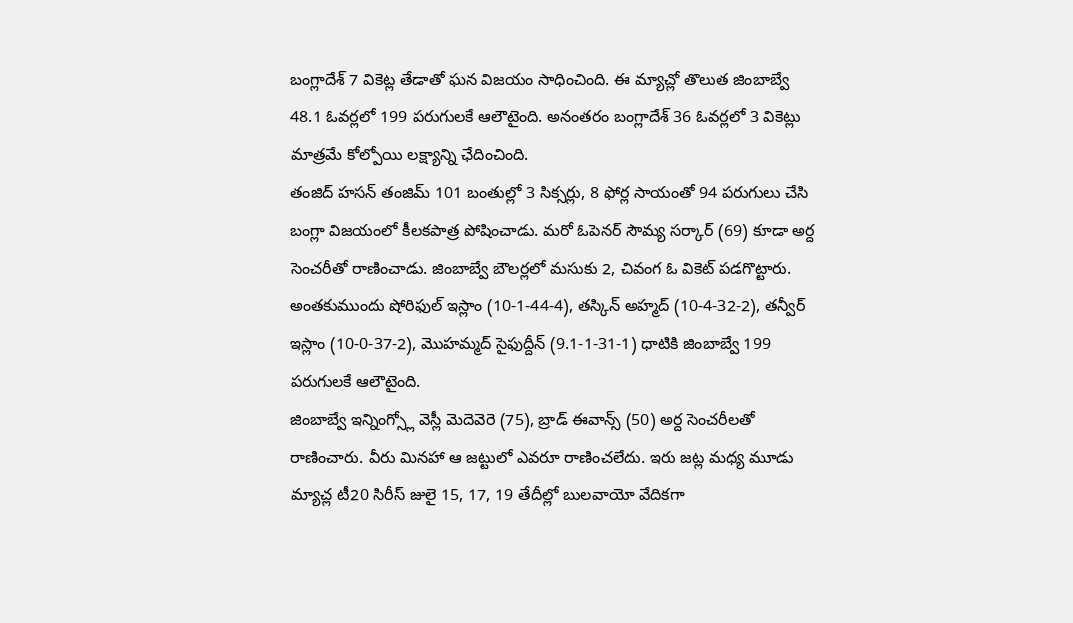బంగ్లాదేశ్ 7 వికెట్ల తేడాతో ఘన విజయం సాధించింది. ఈ మ్యాచ్లో తొలుత జింబాబ్వే 48.1 ఓవర్లలో 199 పరుగులకే ఆలౌటైంది. అనంతరం బంగ్లాదేశ్ 36 ఓవర్లలో 3 వికెట్లు మాత్రమే కోల్పోయి లక్ష్యాన్ని ఛేదించింది.
తంజిద్ హసన్ తంజిమ్ 101 బంతుల్లో 3 సిక్సర్లు, 8 ఫోర్ల సాయంతో 94 పరుగులు చేసి బంగ్లా విజయంలో కీలకపాత్ర పోషించాడు. మరో ఓపెనర్ సౌమ్య సర్కార్ (69) కూడా అర్ద సెంచరీతో రాణించాడు. జింబాబ్వే బౌలర్లలో మసుకు 2, చివంగ ఓ వికెట్ పడగొట్టారు.
అంతకుముందు షోరిఫుల్ ఇస్లాం (10-1-44-4), తస్కిన్ అహ్మద్ (10-4-32-2), తన్వీర్ ఇస్లాం (10-0-37-2), మొహమ్మద్ సైఫుద్దీన్ (9.1-1-31-1) ధాటికి జింబాబ్వే 199 పరుగులకే ఆలౌటైంది.
జింబాబ్వే ఇన్నింగ్స్లో వెస్లీ మెదెవెరె (75), బ్రాడ్ ఈవాన్స్ (50) అర్ద సెంచరీలతో రాణించారు. వీరు మినహా ఆ జట్టులో ఎవరూ రాణించలేదు. ఇరు జట్ల మధ్య మూడు మ్యాచ్ల టీ20 సిరీస్ జులై 15, 17, 19 తేదీల్లో బులవాయో వేదికగా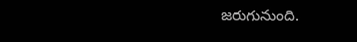జరుగునుంది.